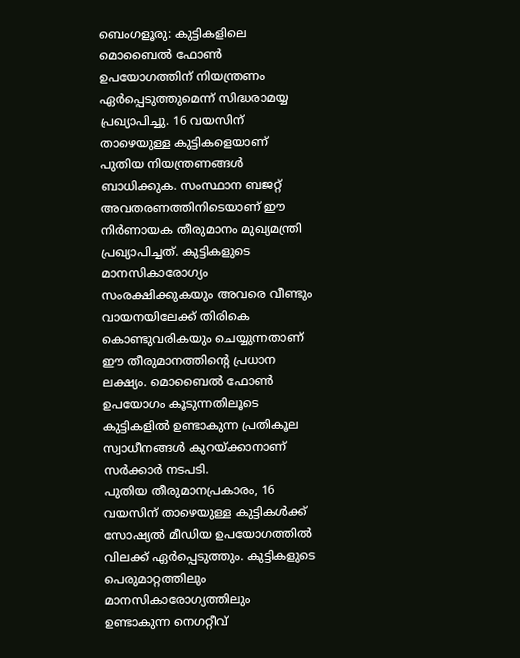ബെംഗളൂരു: കുട്ടികളിലെ മൊബൈൽ ഫോൺ ഉപയോഗത്തിന് നിയന്ത്രണം ഏർപ്പെടുത്തുമെന്ന് സിദ്ധരാമയ്യ പ്രഖ്യാപിച്ചു. 16 വയസിന് താഴെയുള്ള കുട്ടികളെയാണ് പുതിയ നിയന്ത്രണങ്ങൾ ബാധിക്കുക. സംസ്ഥാന ബജറ്റ് അവതരണത്തിനിടെയാണ് ഈ നിർണായക തീരുമാനം മുഖ്യമന്ത്രി പ്രഖ്യാപിച്ചത്. കുട്ടികളുടെ മാനസികാരോഗ്യം സംരക്ഷിക്കുകയും അവരെ വീണ്ടും വായനയിലേക്ക് തിരികെ കൊണ്ടുവരികയും ചെയ്യുന്നതാണ് ഈ തീരുമാനത്തിന്റെ പ്രധാന ലക്ഷ്യം. മൊബൈൽ ഫോൺ ഉപയോഗം കൂടുന്നതിലൂടെ കുട്ടികളിൽ ഉണ്ടാകുന്ന പ്രതികൂല സ്വാധീനങ്ങൾ കുറയ്ക്കാനാണ് സർക്കാർ നടപടി.
പുതിയ തീരുമാനപ്രകാരം, 16 വയസിന് താഴെയുള്ള കുട്ടികൾക്ക് സോഷ്യൽ മീഡിയ ഉപയോഗത്തിൽ വിലക്ക് ഏർപ്പെടുത്തും. കുട്ടികളുടെ പെരുമാറ്റത്തിലും മാനസികാരോഗ്യത്തിലും ഉണ്ടാകുന്ന നെഗറ്റീവ്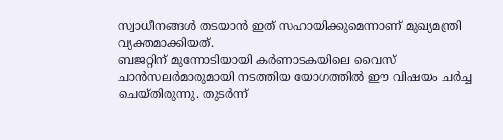സ്വാധീനങ്ങൾ തടയാൻ ഇത് സഹായിക്കുമെന്നാണ് മുഖ്യമന്ത്രി വ്യക്തമാക്കിയത്.
ബജറ്റിന് മുന്നോടിയായി കർണാടകയിലെ വൈസ് ചാൻസലർമാരുമായി നടത്തിയ യോഗത്തിൽ ഈ വിഷയം ചർച്ച ചെയ്തിരുന്നു. തുടർന്ന്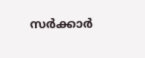സർക്കാർ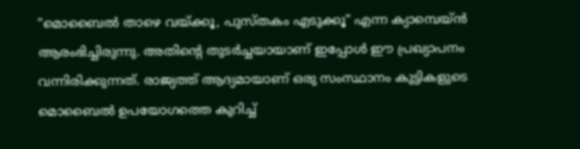“മൊബൈൽ താഴെ വയ്ക്കൂ, പുസ്തകം എടുക്കൂ” എന്ന ക്യാമ്പെയ്ൻ ആരംഭിച്ചിരുന്നു. അതിന്റെ തുടർച്ചയായാണ് ഇപ്പോൾ ഈ പ്രഖ്യാപനം വന്നിരിക്കുന്നത്. രാജ്യത്ത് ആദ്യമായാണ് ഒരു സംസ്ഥാനം കുട്ടികളുടെ മൊബൈൽ ഉപയോഗത്തെ കുറിച്ച്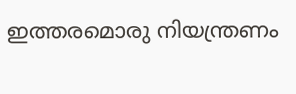ഇത്തരമൊരു നിയന്ത്രണം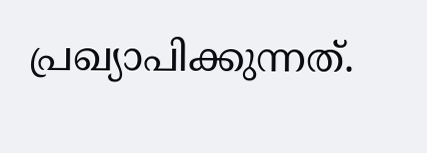പ്രഖ്യാപിക്കുന്നത്.